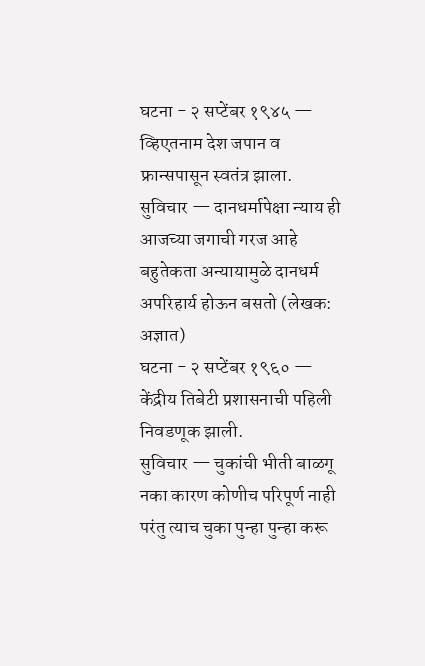घटना - २ सप्टेंबर १९४५ — व्हिएतनाम देश जपान व फ्रान्सपासून स्वतंत्र झाला.
सुविचार — दानधर्मापेक्षा न्याय ही आजच्या जगाची गरज आहे बहुतेकता अन्यायामुळे दानधर्म अपरिहार्य होऊन बसतो (लेखक: अज्ञात)
घटना - २ सप्टेंबर १९६० — केंद्रीय तिबेटी प्रशासनाची पहिली निवडणूक झाली.
सुविचार — चुकांची भीती बाळगू नका कारण कोणीच परिपूर्ण नाही परंतु त्याच चुका पुन्हा पुन्हा करू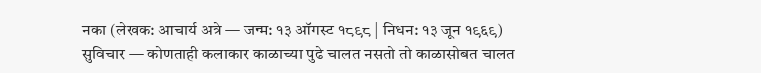नका (लेखक: आचार्य अत्रे — जन्म: १३ ऑगस्ट १८९८ | निधन: १३ जून १९६९)
सुविचार — कोणताही कलाकार काळाच्या पुढे चालत नसतो तो काळासोबत चालत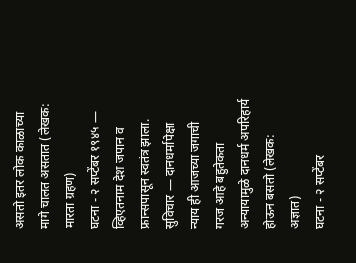असतो इतर लोक काळाच्या मागे चालत असतात (लेखक: मारता ग्रहण)
घटना - २ सप्टेंबर १९४५ — व्हिएतनाम देश जपान व फ्रान्सपासून स्वतंत्र झाला.
सुविचार — दानधर्मापेक्षा न्याय ही आजच्या जगाची गरज आहे बहुतेकता अन्यायामुळे दानधर्म अपरिहार्य होऊन बसतो (लेखक: अज्ञात)
घटना - २ सप्टेंबर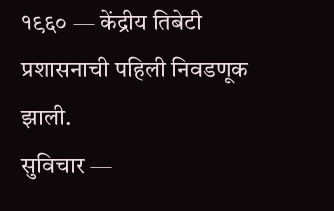१९६० — केंद्रीय तिबेटी प्रशासनाची पहिली निवडणूक झाली.
सुविचार —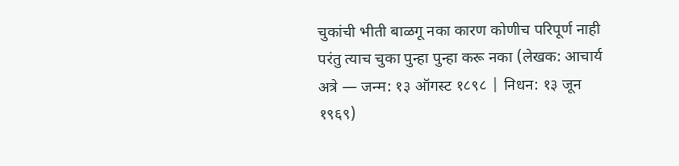चुकांची भीती बाळगू नका कारण कोणीच परिपूर्ण नाही परंतु त्याच चुका पुन्हा पुन्हा करू नका (लेखक: आचार्य अत्रे — जन्म: १३ ऑगस्ट १८९८ | निधन: १३ जून १९६९)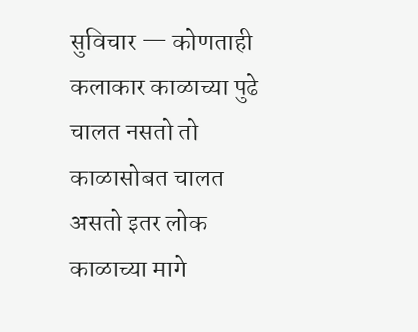सुविचार — कोणताही कलाकार काळाच्या पुढे चालत नसतो तो काळासोबत चालत असतो इतर लोक काळाच्या मागे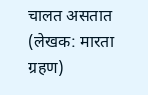चालत असतात (लेखक: मारता ग्रहण)